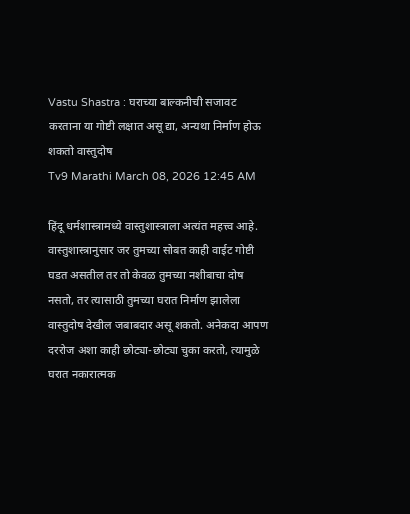Vastu Shastra : घराच्या बाल्कनीची सजावट करताना या गोष्टी लक्षात असू द्या, अन्यथा निर्माण होऊ शकतो वास्तुदोष
Tv9 Marathi March 08, 2026 12:45 AM

हिंदू धर्मशास्त्रामध्ये वास्तुशास्त्राला अत्यंत महत्त्व आहे. वास्तुशास्त्रानुसार जर तुमच्या सोबत काही वाईट गोष्टी घडत असतील तर तो केवळ तुमच्या नशीबाचा दोष नसतो, तर त्यासाठी तुमच्या घरात निर्माण झालेला वास्तुदोष देखील जबाबदार असू शकतो. अनेकदा आपण दररोज अशा काही छोट्या-छोट्या चुका करतो, त्यामुळे घरात नकारात्मक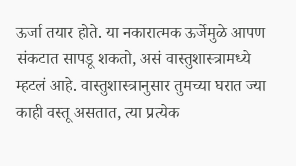ऊर्जा तयार होते. या नकारात्मक ऊर्जेमुळे आपण संकटात सापडू शकतो, असं वास्तुशास्त्रामध्ये म्हटलं आहे. वास्तुशास्त्रानुसार तुमच्या घरात ज्या काही वस्तू असतात, त्या प्रत्येक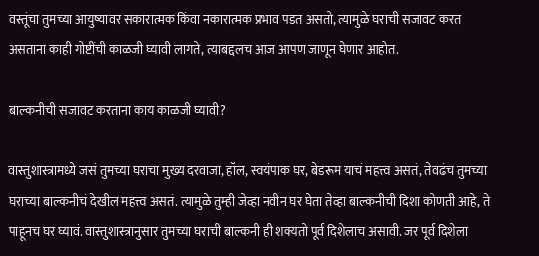वस्तूंचा तुमच्या आयुष्यावर सकारात्मक किंवा नकारात्मक प्रभाव पडत असतो, त्यामुळे घराची सजावट करत असताना काही गोष्टींची काळजी घ्यावी लागते, त्याबद्दलच आज आपण जाणून घेणार आहोत.

बाल्कनीची सजावट करताना काय काळजी घ्यावी?

वास्तुशास्त्रामध्ये जसं तुमच्या घराचा मुख्य दरवाजा, हॉल, स्वयंपाक घर, बेडरूम याचं महत्त्व असतं, तेवढंच तुमच्या घराच्या बाल्कनीचं देखील महत्त्व असतं. त्यामुळे तुम्ही जेव्हा नवीन घर घेता तेव्हा बाल्कनीची दिशा कोणती आहे, ते पाहूनच घर घ्यावं. वास्तुशास्त्रानुसार तुमच्या घराची बाल्कनी ही शक्यतो पूर्व दिशेलाच असावी. जर पूर्व दिशेला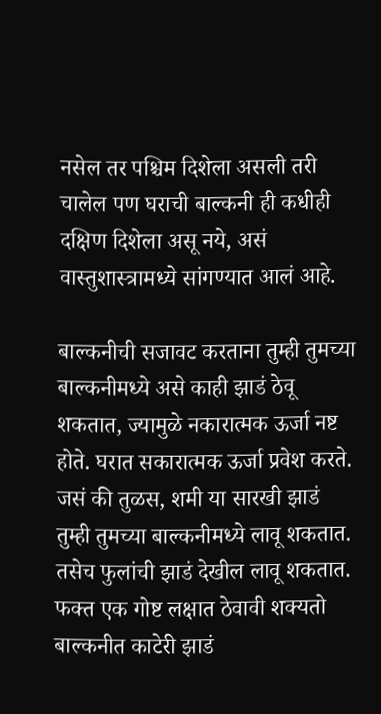नसेल तर पश्चिम दिशेला असली तरी चालेल पण घराची बाल्कनी ही कधीही दक्षिण दिशेला असू नये, असं वास्तुशास्त्रामध्ये सांगण्यात आलं आहे.

बाल्कनीची सजावट करताना तुम्ही तुमच्या बाल्कनीमध्ये असे काही झाडं ठेवू शकतात, ज्यामुळे नकारात्मक ऊर्जा नष्ट होते. घरात सकारात्मक ऊर्जा प्रवेश करते. जसं की तुळस, शमी या सारखी झाडं तुम्ही तुमच्या बाल्कनीमध्ये लावू शकतात. तसेच फुलांची झाडं देखील लावू शकतात. फक्त एक गोष्ट लक्षात ठेवावी शक्यतो बाल्कनीत काटेरी झाडं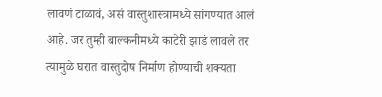लावणं टाळावं, असं वास्तुशास्त्रामध्ये सांगण्यात आलं आहे. जर तुम्ही बाल्कनीमध्ये काटेरी झाडं लावले तर त्यामुळे घरात वास्तुदोष निर्माण होण्याची शक्यता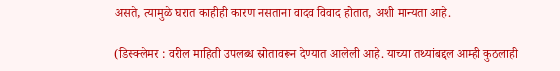असते, त्यामुळे घरात काहीही कारण नसताना वादव विवाद होतात, अशी मान्यता आहे.

(डिस्क्लेमर : वरील माहिती उपलब्ध स्रोतावरून देण्यात आलेली आहे. याच्या तथ्यांबद्दल आम्ही कुठलाही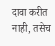दावा करीत नाही, तसेच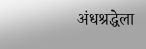अंधश्रद्धेला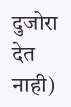दुजोरा देत नाही)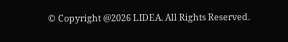© Copyright @2026 LIDEA. All Rights Reserved.